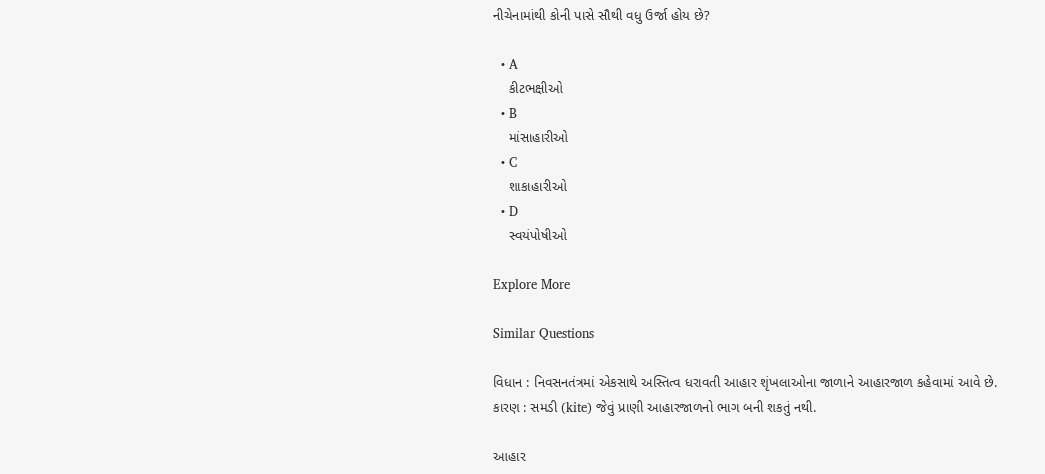નીચેનામાંથી કોની પાસે સૌથી વધુ ઉર્જા હોય છે?

  • A
    કીટભક્ષીઓ
  • B
    માંસાહારીઓ
  • C
    શાકાહારીઓ
  • D
    સ્વયંપોષીઓ

Explore More

Similar Questions

વિધાન : નિવસનતંત્રમાં એકસાથે અસ્તિત્વ ધરાવતી આહાર શૃંખલાઓના જાળાને આહારજાળ કહેવામાં આવે છે.
કારણ : સમડી (kite) જેવું પ્રાણી આહારજાળનો ભાગ બની શકતું નથી.

આહાર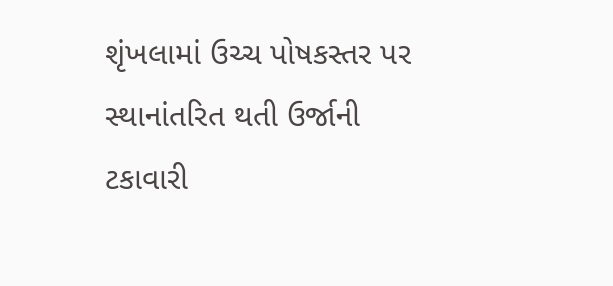શૃંખલામાં ઉચ્ચ પોષકસ્તર પર સ્થાનાંતરિત થતી ઉર્જાની ટકાવારી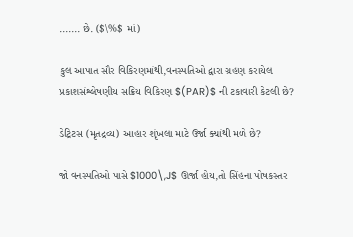....... છે. ($\%$ માં)

કુલ આપાત સૌર વિકિરણમાંથી,વનસ્પતિઓ દ્વારા ગ્રહણ કરાયેલ પ્રકાશસંશ્લેષણીય સક્રિય વિકિરણ $(PAR)$ ની ટકાવારી કેટલી છે?

ડેટ્રિટસ (મૃતદ્રવ્ય) આહાર શૃંખલા માટે ઉર્જા ક્યાંથી મળે છે?

જો વનસ્પતિઓ પાસે $1000\,J$ ઊર્જા હોય,તો સિંહના પોષકસ્તર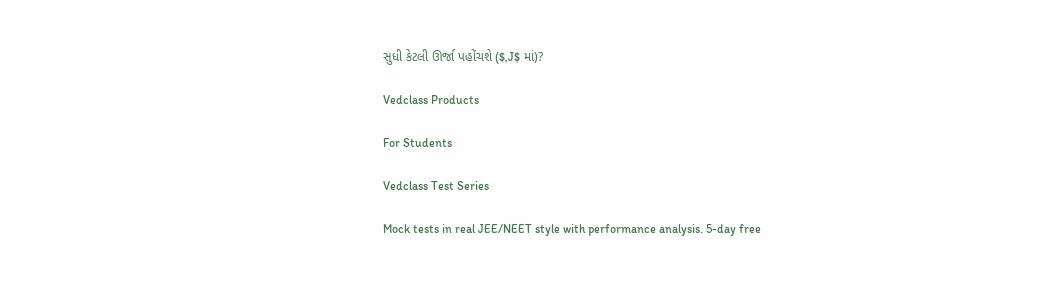સુધી કેટલી ઊર્જા પહોંચશે ($,J$ માં)?

Vedclass Products

For Students

Vedclass Test Series

Mock tests in real JEE/NEET style with performance analysis. 5-day free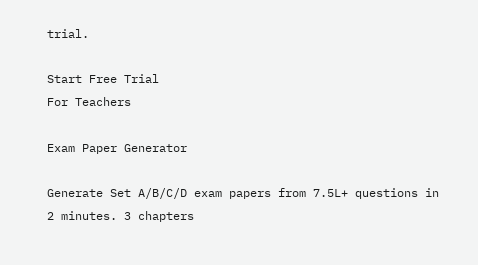trial.

Start Free Trial
For Teachers

Exam Paper Generator

Generate Set A/B/C/D exam papers from 7.5L+ questions in 2 minutes. 3 chapters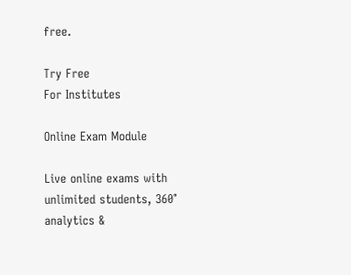free.

Try Free
For Institutes

Online Exam Module

Live online exams with unlimited students, 360° analytics &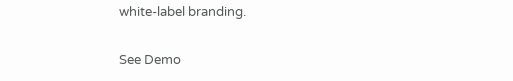white-label branding.

See Demo